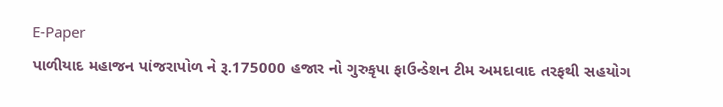E-Paper
પાળીયાદ મહાજન પાંજરાપોળ ને રૂ.175000 હજાર નો ગુરુકૃપા ફાઉન્ડેશન ટીમ અમદાવાદ તરફથી સહયોગ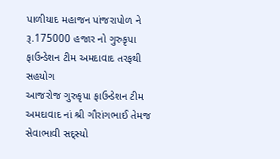પાળીયાદ મહાજન પાંજરાપોળ ને રૂ.175000 હજાર નો ગુરુકૃપા ફાઉન્ડેશન ટીમ અમદાવાદ તરફથી સહયોગ
આજરોજ ગુરુકૃપા ફાઉન્ડેશન ટીમ અમદાવાદ નાં શ્રી ગૌરાંગભાઈ તેમજ સેવાભાવી સદ્સ્યો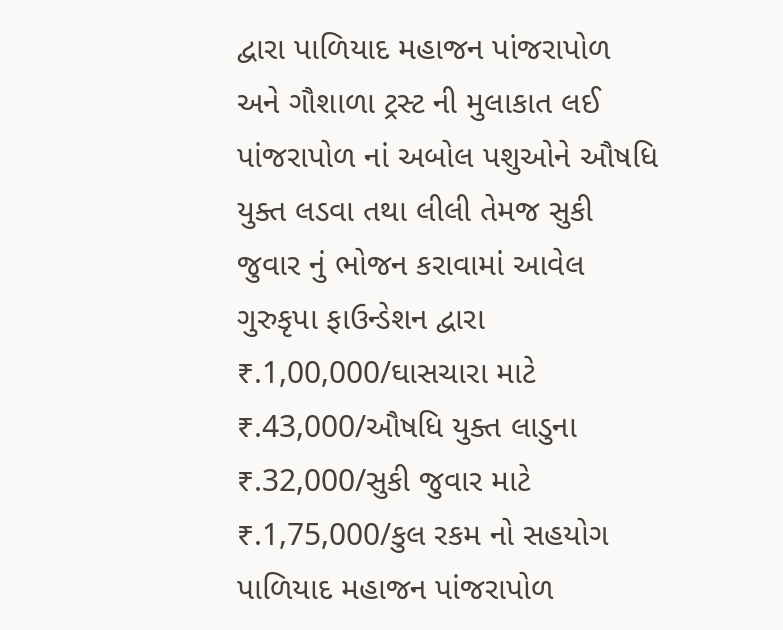દ્વારા પાળિયાદ મહાજન પાંજરાપોળ અને ગૌશાળા ટ્રસ્ટ ની મુલાકાત લઈ પાંજરાપોળ નાં અબોલ પશુઓને ઔષધિ યુક્ત લડવા તથા લીલી તેમજ સુકી જુવાર નું ભોજન કરાવામાં આવેલ ગુરુકૃપા ફાઉન્ડેશન દ્વારા ₹.1,00,000/ઘાસચારા માટે ₹.43,000/ઔષધિ યુક્ત લાડુના ₹.32,000/સુકી જુવાર માટે ₹.1,75,000/કુલ રકમ નો સહયોગ પાળિયાદ મહાજન પાંજરાપોળ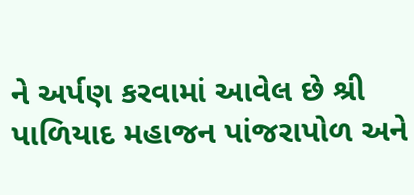ને અર્પણ કરવામાં આવેલ છે શ્રી પાળિયાદ મહાજન પાંજરાપોળ અને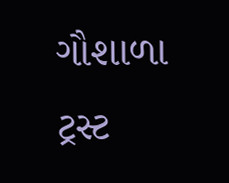ગૌશાળા ટ્રસ્ટ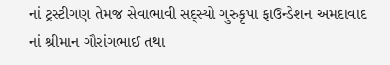નાં ટ્રસ્ટીગણ તેમજ સેવાભાવી સદ્સ્યો ગુરુકૃપા ફાઉન્ડેશન અમદાવાદ નાં શ્રીમાન ગૌરાંગભાઈ તથા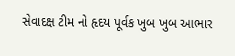સેવાદક્ષ ટીમ નો હૃદય પૂર્વક ખુબ ખુબ આભાર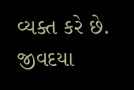વ્યક્ત કરે છે. જીવદયા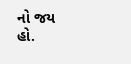નો જય હો.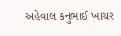અહેવાલ કનુભાઈ ખાચર